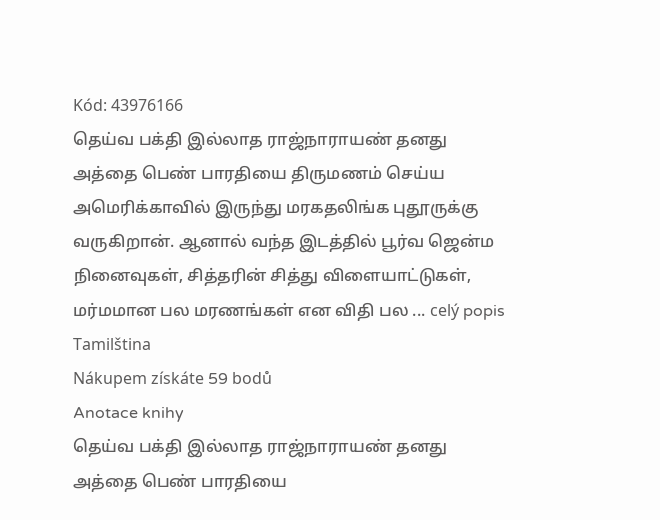Kód: 43976166
தெய்வ பக்தி இல்லாத ராஜ்நாராயண் தனது அத்தை பெண் பாரதியை திருமணம் செய்ய அமெரிக்காவில் இருந்து மரகதலிங்க புதூருக்கு வருகிறான். ஆனால் வந்த இடத்தில் பூர்வ ஜென்ம நினைவுகள், சித்தரின் சித்து விளையாட்டுகள், மர்மமான பல மரணங்கள் என விதி பல ... celý popis
Tamilština
Nákupem získáte 59 bodů
Anotace knihy
தெய்வ பக்தி இல்லாத ராஜ்நாராயண் தனது அத்தை பெண் பாரதியை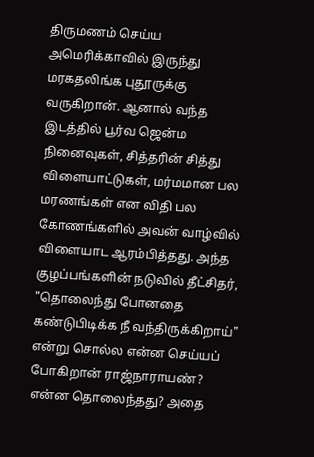திருமணம் செய்ய அமெரிக்காவில் இருந்து மரகதலிங்க புதூருக்கு வருகிறான். ஆனால் வந்த இடத்தில் பூர்வ ஜென்ம நினைவுகள், சித்தரின் சித்து விளையாட்டுகள், மர்மமான பல மரணங்கள் என விதி பல கோணங்களில் அவன் வாழ்வில் விளையாட ஆரம்பித்தது. அந்த குழப்பங்களின் நடுவில் தீட்சிதர், "தொலைந்து போனதை கண்டுபிடிக்க நீ வந்திருக்கிறாய்" என்று சொல்ல என்ன செய்யப் போகிறான் ராஜ்நாராயண்? என்ன தொலைந்தது? அதை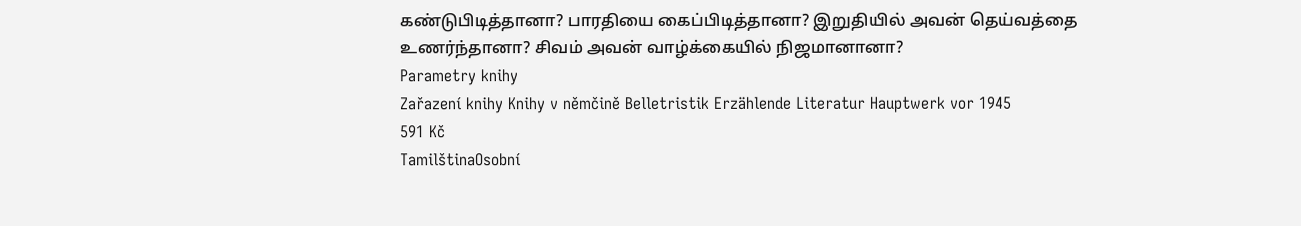கண்டுபிடித்தானா? பாரதியை கைப்பிடித்தானா? இறுதியில் அவன் தெய்வத்தை உணர்ந்தானா? சிவம் அவன் வாழ்க்கையில் நிஜமானானா?
Parametry knihy
Zařazení knihy Knihy v němčině Belletristik Erzählende Literatur Hauptwerk vor 1945
591 Kč
TamilštinaOsobní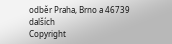odběr Praha, Brno a 46739 dalších
Copyright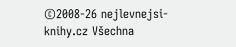©2008-26 nejlevnejsi-knihy.cz Všechna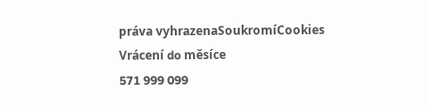práva vyhrazenaSoukromíCookies
Vrácení do měsíce
571 999 099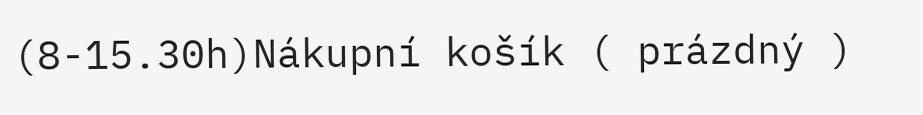(8-15.30h)Nákupní košík ( prázdný )